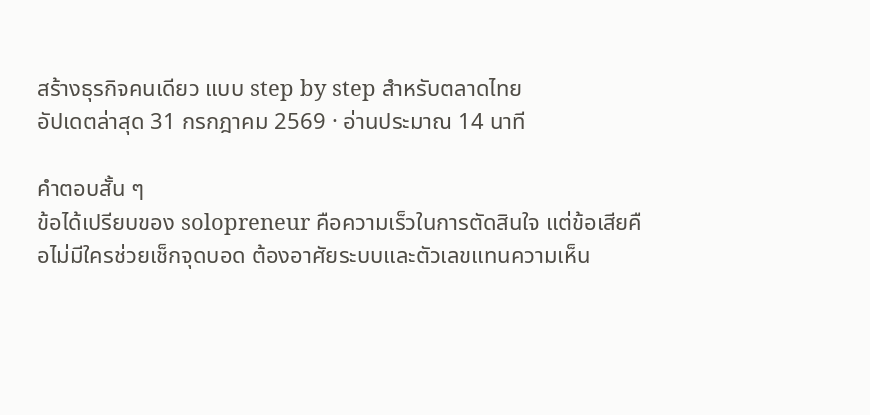สร้างธุรกิจคนเดียว แบบ step by step สำหรับตลาดไทย
อัปเดตล่าสุด 31 กรกฎาคม 2569 · อ่านประมาณ 14 นาที

คำตอบสั้น ๆ
ข้อได้เปรียบของ solopreneur คือความเร็วในการตัดสินใจ แต่ข้อเสียคือไม่มีใครช่วยเช็กจุดบอด ต้องอาศัยระบบและตัวเลขแทนความเห็น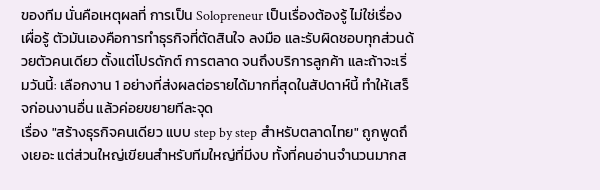ของทีม นั่นคือเหตุผลที่ การเป็น Solopreneur เป็นเรื่องต้องรู้ ไม่ใช่เรื่องเผื่อรู้ ตัวมันเองคือการทำธุรกิจที่ตัดสินใจ ลงมือ และรับผิดชอบทุกส่วนด้วยตัวคนเดียว ตั้งแต่โปรดักต์ การตลาด จนถึงบริการลูกค้า และถ้าจะเริ่มวันนี้: เลือกงาน 1 อย่างที่ส่งผลต่อรายได้มากที่สุดในสัปดาห์นี้ ทำให้เสร็จก่อนงานอื่น แล้วค่อยขยายทีละจุด
เรื่อง "สร้างธุรกิจคนเดียว แบบ step by step สำหรับตลาดไทย" ถูกพูดถึงเยอะ แต่ส่วนใหญ่เขียนสำหรับทีมใหญ่ที่มีงบ ทั้งที่คนอ่านจำนวนมากส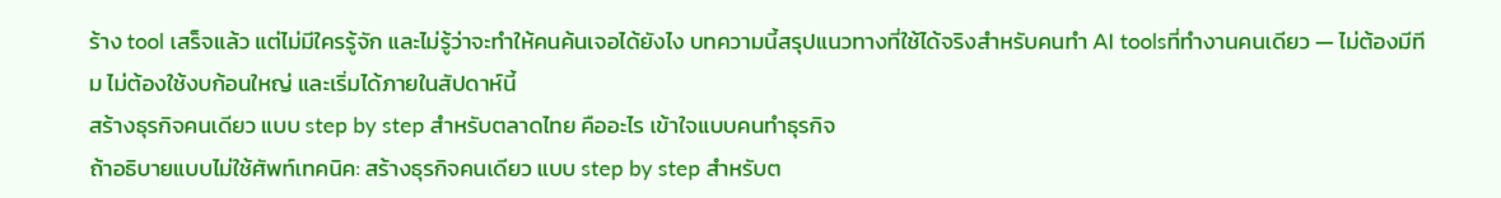ร้าง tool เสร็จแล้ว แต่ไม่มีใครรู้จัก และไม่รู้ว่าจะทำให้คนค้นเจอได้ยังไง บทความนี้สรุปแนวทางที่ใช้ได้จริงสำหรับคนทำ AI toolsที่ทำงานคนเดียว — ไม่ต้องมีทีม ไม่ต้องใช้งบก้อนใหญ่ และเริ่มได้ภายในสัปดาห์นี้
สร้างธุรกิจคนเดียว แบบ step by step สำหรับตลาดไทย คืออะไร เข้าใจแบบคนทำธุรกิจ
ถ้าอธิบายแบบไม่ใช้ศัพท์เทคนิค: สร้างธุรกิจคนเดียว แบบ step by step สำหรับต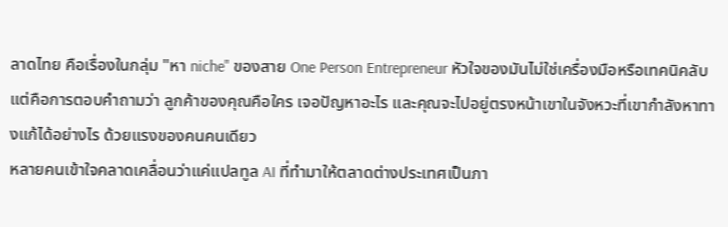ลาดไทย คือเรื่องในกลุ่ม "หา niche" ของสาย One Person Entrepreneur หัวใจของมันไม่ใช่เครื่องมือหรือเทคนิคลับ แต่คือการตอบคำถามว่า ลูกค้าของคุณคือใคร เจอปัญหาอะไร และคุณจะไปอยู่ตรงหน้าเขาในจังหวะที่เขากำลังหาทางแก้ได้อย่างไร ด้วยแรงของคนคนเดียว
หลายคนเข้าใจคลาดเคลื่อนว่าแค่แปลทูล AI ที่ทำมาให้ตลาดต่างประเทศเป็นภา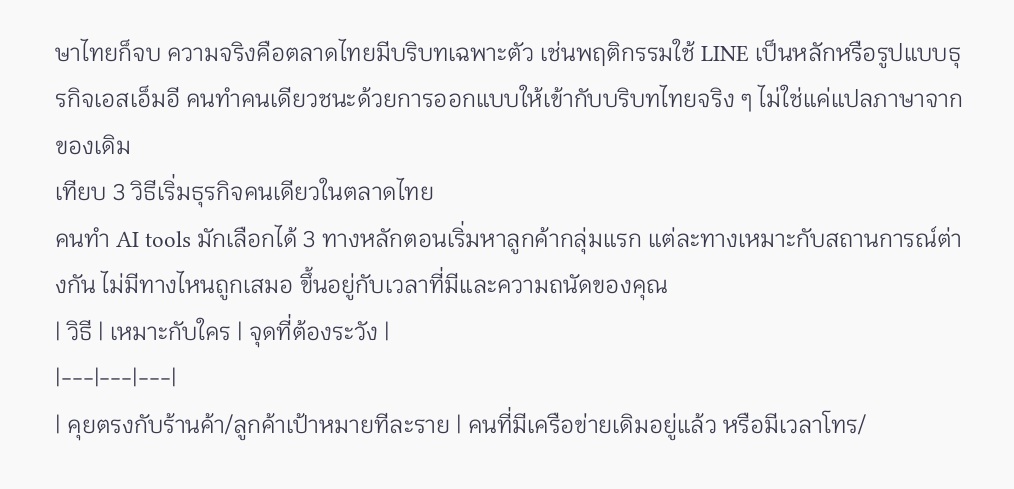ษาไทยก็จบ ความจริงคือตลาดไทยมีบริบทเฉพาะตัว เช่นพฤติกรรมใช้ LINE เป็นหลักหรือรูปแบบธุรกิจเอสเอ็มอี คนทำคนเดียวชนะด้วยการออกแบบให้เข้ากับบริบทไทยจริง ๆ ไม่ใช่แค่แปลภาษาจากของเดิม
เทียบ 3 วิธีเริ่มธุรกิจคนเดียวในตลาดไทย
คนทำ AI tools มักเลือกได้ 3 ทางหลักตอนเริ่มหาลูกค้ากลุ่มแรก แต่ละทางเหมาะกับสถานการณ์ต่างกัน ไม่มีทางไหนถูกเสมอ ขึ้นอยู่กับเวลาที่มีและความถนัดของคุณ
| วิธี | เหมาะกับใคร | จุดที่ต้องระวัง |
|---|---|---|
| คุยตรงกับร้านค้า/ลูกค้าเป้าหมายทีละราย | คนที่มีเครือข่ายเดิมอยู่แล้ว หรือมีเวลาโทร/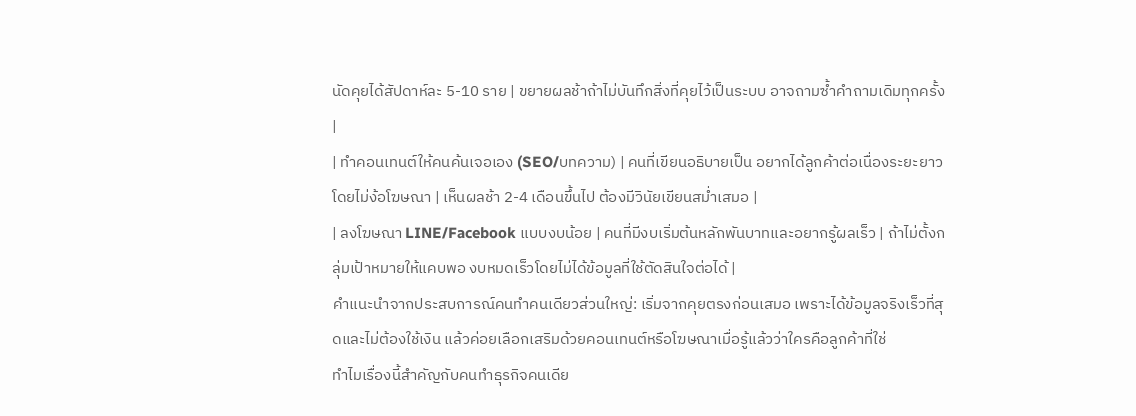นัดคุยได้สัปดาห์ละ 5-10 ราย | ขยายผลช้าถ้าไม่บันทึกสิ่งที่คุยไว้เป็นระบบ อาจถามซ้ำคำถามเดิมทุกครั้ง |
| ทำคอนเทนต์ให้คนค้นเจอเอง (SEO/บทความ) | คนที่เขียนอธิบายเป็น อยากได้ลูกค้าต่อเนื่องระยะยาวโดยไม่ง้อโฆษณา | เห็นผลช้า 2-4 เดือนขึ้นไป ต้องมีวินัยเขียนสม่ำเสมอ |
| ลงโฆษณา LINE/Facebook แบบงบน้อย | คนที่มีงบเริ่มต้นหลักพันบาทและอยากรู้ผลเร็ว | ถ้าไม่ตั้งกลุ่มเป้าหมายให้แคบพอ งบหมดเร็วโดยไม่ได้ข้อมูลที่ใช้ตัดสินใจต่อได้ |
คำแนะนำจากประสบการณ์คนทำคนเดียวส่วนใหญ่: เริ่มจากคุยตรงก่อนเสมอ เพราะได้ข้อมูลจริงเร็วที่สุดและไม่ต้องใช้เงิน แล้วค่อยเลือกเสริมด้วยคอนเทนต์หรือโฆษณาเมื่อรู้แล้วว่าใครคือลูกค้าที่ใช่
ทำไมเรื่องนี้สำคัญกับคนทำธุรกิจคนเดีย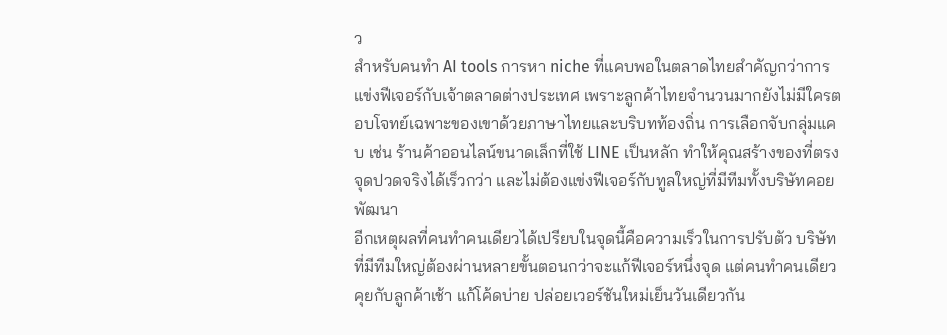ว
สำหรับคนทำ AI tools การหา niche ที่แคบพอในตลาดไทยสำคัญกว่าการแข่งฟีเจอร์กับเจ้าตลาดต่างประเทศ เพราะลูกค้าไทยจำนวนมากยังไม่มีใครตอบโจทย์เฉพาะของเขาด้วยภาษาไทยและบริบทท้องถิ่น การเลือกจับกลุ่มแคบ เช่น ร้านค้าออนไลน์ขนาดเล็กที่ใช้ LINE เป็นหลัก ทำให้คุณสร้างของที่ตรงจุดปวดจริงได้เร็วกว่า และไม่ต้องแข่งฟีเจอร์กับทูลใหญ่ที่มีทีมทั้งบริษัทคอยพัฒนา
อีกเหตุผลที่คนทำคนเดียวได้เปรียบในจุดนี้คือความเร็วในการปรับตัว บริษัทที่มีทีมใหญ่ต้องผ่านหลายขั้นตอนกว่าจะแก้ฟีเจอร์หนึ่งจุด แต่คนทำคนเดียวคุยกับลูกค้าเช้า แก้โค้ดบ่าย ปล่อยเวอร์ชันใหม่เย็นวันเดียวกัน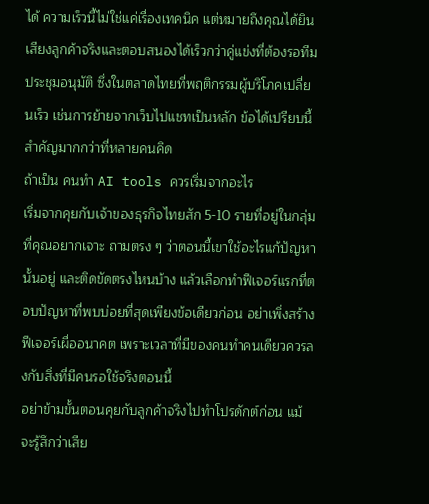ได้ ความเร็วนี้ไม่ใช่แค่เรื่องเทคนิค แต่หมายถึงคุณได้ยินเสียงลูกค้าจริงและตอบสนองได้เร็วกว่าคู่แข่งที่ต้องรอทีมประชุมอนุมัติ ซึ่งในตลาดไทยที่พฤติกรรมผู้บริโภคเปลี่ยนเร็ว เช่นการย้ายจากเว็บไปแชทเป็นหลัก ข้อได้เปรียบนี้สำคัญมากกว่าที่หลายคนคิด
ถ้าเป็น คนทำ AI tools ควรเริ่มจากอะไร
เริ่มจากคุยกับเจ้าของธุรกิจไทยสัก 5-10 รายที่อยู่ในกลุ่มที่คุณอยากเจาะ ถามตรง ๆ ว่าตอนนี้เขาใช้อะไรแก้ปัญหานั้นอยู่ และติดขัดตรงไหนบ้าง แล้วเลือกทำฟีเจอร์แรกที่ตอบปัญหาที่พบบ่อยที่สุดเพียงข้อเดียวก่อน อย่าเพิ่งสร้างฟีเจอร์เผื่ออนาคต เพราะเวลาที่มีของคนทำคนเดียวควรลงกับสิ่งที่มีคนรอใช้จริงตอนนี้
อย่าข้ามขั้นตอนคุยกับลูกค้าจริงไปทำโปรดักต์ก่อน แม้จะรู้สึกว่าเสีย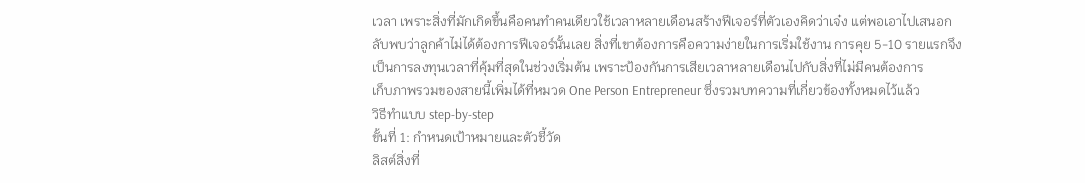เวลา เพราะสิ่งที่มักเกิดขึ้นคือคนทำคนเดียวใช้เวลาหลายเดือนสร้างฟีเจอร์ที่ตัวเองคิดว่าเจ๋ง แต่พอเอาไปเสนอกลับพบว่าลูกค้าไม่ได้ต้องการฟีเจอร์นั้นเลย สิ่งที่เขาต้องการคือความง่ายในการเริ่มใช้งาน การคุย 5-10 รายแรกจึงเป็นการลงทุนเวลาที่คุ้มที่สุดในช่วงเริ่มต้น เพราะป้องกันการเสียเวลาหลายเดือนไปกับสิ่งที่ไม่มีคนต้องการ
เก็บภาพรวมของสายนี้เพิ่มได้ที่หมวด One Person Entrepreneur ซึ่งรวมบทความที่เกี่ยวข้องทั้งหมดไว้แล้ว
วิธีทำแบบ step-by-step
ขั้นที่ 1: กำหนดเป้าหมายและตัวชี้วัด
ลิสต์สิ่งที่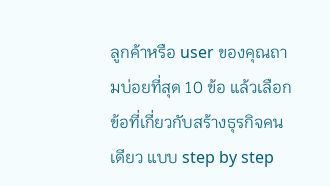ลูกค้าหรือ user ของคุณถามบ่อยที่สุด 10 ข้อ แล้วเลือกข้อที่เกี่ยวกับสร้างธุรกิจคนเดียว แบบ step by step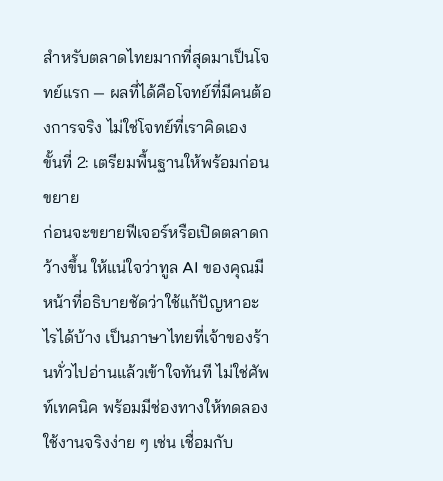สำหรับตลาดไทยมากที่สุดมาเป็นโจทย์แรก — ผลที่ได้คือโจทย์ที่มีคนต้องการจริง ไม่ใช่โจทย์ที่เราคิดเอง
ขั้นที่ 2: เตรียมพื้นฐานให้พร้อมก่อนขยาย
ก่อนจะขยายฟีเจอร์หรือเปิดตลาดกว้างขึ้น ให้แน่ใจว่าทูล AI ของคุณมีหน้าที่อธิบายชัดว่าใช้แก้ปัญหาอะไรได้บ้าง เป็นภาษาไทยที่เจ้าของร้านทั่วไปอ่านแล้วเข้าใจทันที ไม่ใช่ศัพท์เทคนิค พร้อมมีช่องทางให้ทดลองใช้งานจริงง่าย ๆ เช่น เชื่อมกับ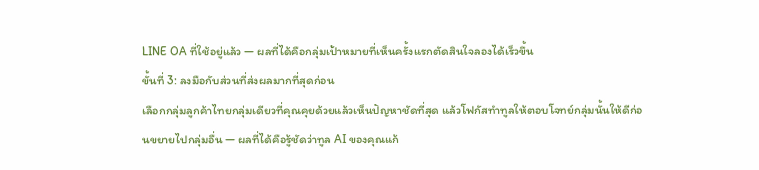LINE OA ที่ใช้อยู่แล้ว — ผลที่ได้คือกลุ่มเป้าหมายที่เห็นครั้งแรกตัดสินใจลองได้เร็วขึ้น
ขั้นที่ 3: ลงมือกับส่วนที่ส่งผลมากที่สุดก่อน
เลือกกลุ่มลูกค้าไทยกลุ่มเดียวที่คุณคุยด้วยแล้วเห็นปัญหาชัดที่สุด แล้วโฟกัสทำทูลให้ตอบโจทย์กลุ่มนั้นให้ดีก่อนขยายไปกลุ่มอื่น — ผลที่ได้คือรู้ชัดว่าทูล AI ของคุณแก้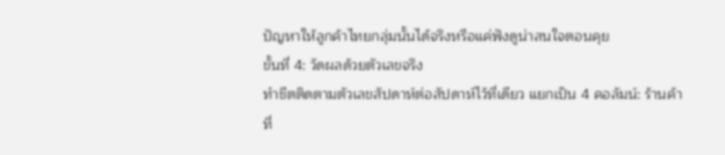ปัญหาให้ลูกค้าไทยกลุ่มนั้นได้จริงหรือแค่ฟังดูน่าสนใจตอนคุย
ขั้นที่ 4: วัดผลด้วยตัวเลขจริง
ทำชีตติดตามตัวเลขสัปดาห์ต่อสัปดาห์ไว้ที่เดียว แยกเป็น 4 คอลัมน์: ร้านค้าที่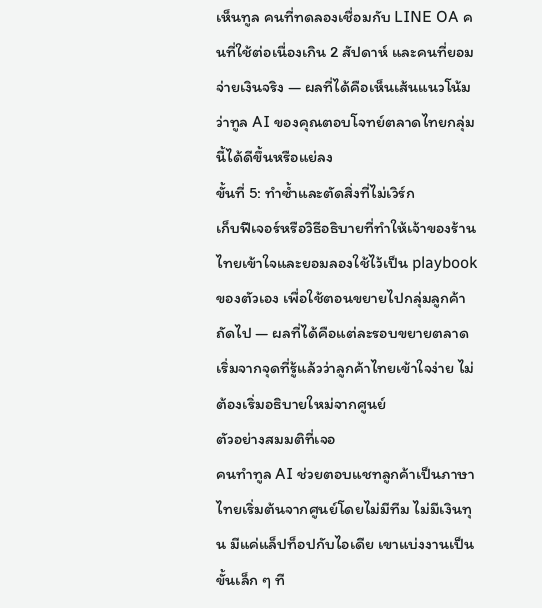เห็นทูล คนที่ทดลองเชื่อมกับ LINE OA คนที่ใช้ต่อเนื่องเกิน 2 สัปดาห์ และคนที่ยอมจ่ายเงินจริง — ผลที่ได้คือเห็นเส้นแนวโน้มว่าทูล AI ของคุณตอบโจทย์ตลาดไทยกลุ่มนี้ได้ดีขึ้นหรือแย่ลง
ขั้นที่ 5: ทำซ้ำและตัดสิ่งที่ไม่เวิร์ก
เก็บฟีเจอร์หรือวิธีอธิบายที่ทำให้เจ้าของร้านไทยเข้าใจและยอมลองใช้ไว้เป็น playbook ของตัวเอง เพื่อใช้ตอนขยายไปกลุ่มลูกค้าถัดไป — ผลที่ได้คือแต่ละรอบขยายตลาดเริ่มจากจุดที่รู้แล้วว่าลูกค้าไทยเข้าใจง่าย ไม่ต้องเริ่มอธิบายใหม่จากศูนย์
ตัวอย่างสมมติที่เจอ
คนทำทูล AI ช่วยตอบแชทลูกค้าเป็นภาษาไทยเริ่มต้นจากศูนย์โดยไม่มีทีม ไม่มีเงินทุน มีแค่แล็ปท็อปกับไอเดีย เขาแบ่งงานเป็นขั้นเล็ก ๆ ที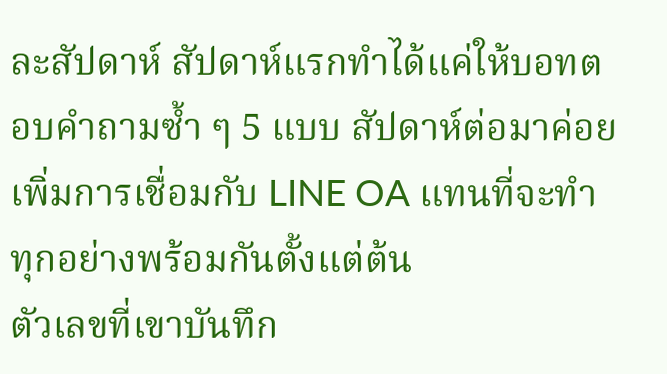ละสัปดาห์ สัปดาห์แรกทำได้แค่ให้บอทตอบคำถามซ้ำ ๆ 5 แบบ สัปดาห์ต่อมาค่อยเพิ่มการเชื่อมกับ LINE OA แทนที่จะทำทุกอย่างพร้อมกันตั้งแต่ต้น
ตัวเลขที่เขาบันทึก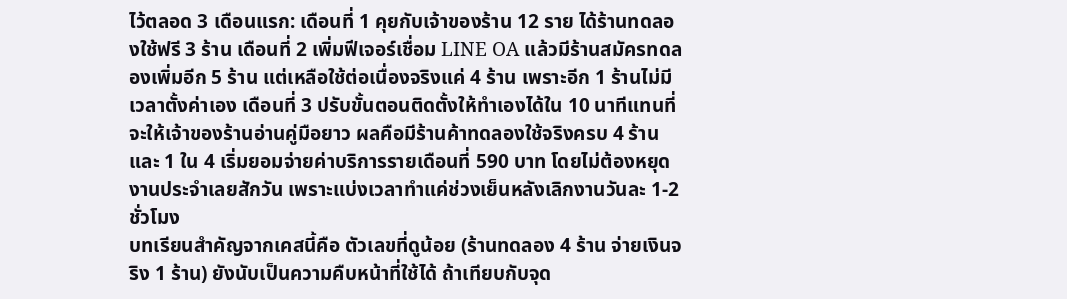ไว้ตลอด 3 เดือนแรก: เดือนที่ 1 คุยกับเจ้าของร้าน 12 ราย ได้ร้านทดลองใช้ฟรี 3 ร้าน เดือนที่ 2 เพิ่มฟีเจอร์เชื่อม LINE OA แล้วมีร้านสมัครทดลองเพิ่มอีก 5 ร้าน แต่เหลือใช้ต่อเนื่องจริงแค่ 4 ร้าน เพราะอีก 1 ร้านไม่มีเวลาตั้งค่าเอง เดือนที่ 3 ปรับขั้นตอนติดตั้งให้ทำเองได้ใน 10 นาทีแทนที่จะให้เจ้าของร้านอ่านคู่มือยาว ผลคือมีร้านค้าทดลองใช้จริงครบ 4 ร้านและ 1 ใน 4 เริ่มยอมจ่ายค่าบริการรายเดือนที่ 590 บาท โดยไม่ต้องหยุดงานประจำเลยสักวัน เพราะแบ่งเวลาทำแค่ช่วงเย็นหลังเลิกงานวันละ 1-2 ชั่วโมง
บทเรียนสำคัญจากเคสนี้คือ ตัวเลขที่ดูน้อย (ร้านทดลอง 4 ร้าน จ่ายเงินจริง 1 ร้าน) ยังนับเป็นความคืบหน้าที่ใช้ได้ ถ้าเทียบกับจุด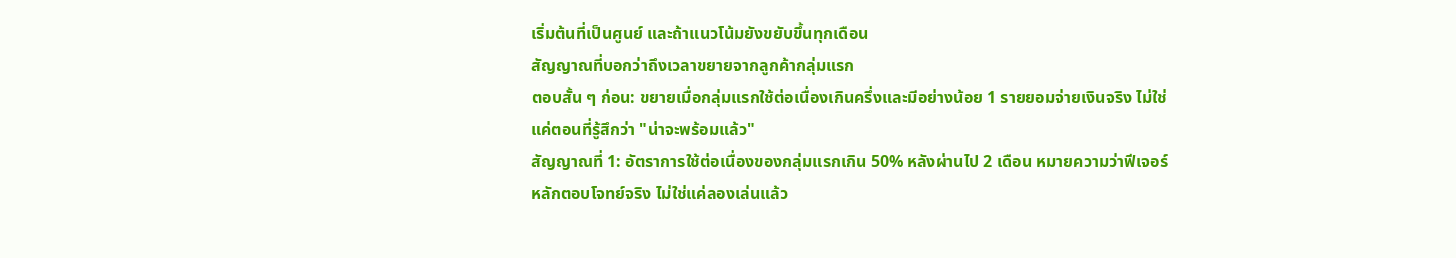เริ่มต้นที่เป็นศูนย์ และถ้าแนวโน้มยังขยับขึ้นทุกเดือน
สัญญาณที่บอกว่าถึงเวลาขยายจากลูกค้ากลุ่มแรก
ตอบสั้น ๆ ก่อน: ขยายเมื่อกลุ่มแรกใช้ต่อเนื่องเกินครึ่งและมีอย่างน้อย 1 รายยอมจ่ายเงินจริง ไม่ใช่แค่ตอนที่รู้สึกว่า "น่าจะพร้อมแล้ว"
สัญญาณที่ 1: อัตราการใช้ต่อเนื่องของกลุ่มแรกเกิน 50% หลังผ่านไป 2 เดือน หมายความว่าฟีเจอร์หลักตอบโจทย์จริง ไม่ใช่แค่ลองเล่นแล้ว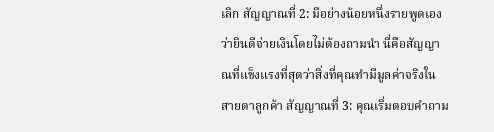เลิก สัญญาณที่ 2: มีอย่างน้อยหนึ่งรายพูดเองว่ายินดีจ่ายเงินโดยไม่ต้องถามนำ นี่คือสัญญาณที่แข็งแรงที่สุดว่าสิ่งที่คุณทำมีมูลค่าจริงในสายตาลูกค้า สัญญาณที่ 3: คุณเริ่มตอบคำถาม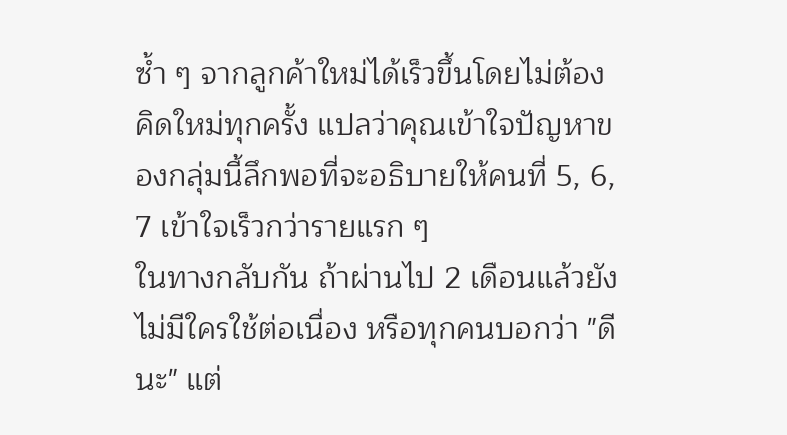ซ้ำ ๆ จากลูกค้าใหม่ได้เร็วขึ้นโดยไม่ต้องคิดใหม่ทุกครั้ง แปลว่าคุณเข้าใจปัญหาของกลุ่มนี้ลึกพอที่จะอธิบายให้คนที่ 5, 6, 7 เข้าใจเร็วกว่ารายแรก ๆ
ในทางกลับกัน ถ้าผ่านไป 2 เดือนแล้วยังไม่มีใครใช้ต่อเนื่อง หรือทุกคนบอกว่า "ดีนะ" แต่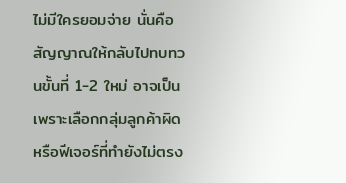ไม่มีใครยอมจ่าย นั่นคือสัญญาณให้กลับไปทบทวนขั้นที่ 1-2 ใหม่ อาจเป็นเพราะเลือกกลุ่มลูกค้าผิด หรือฟีเจอร์ที่ทำยังไม่ตรง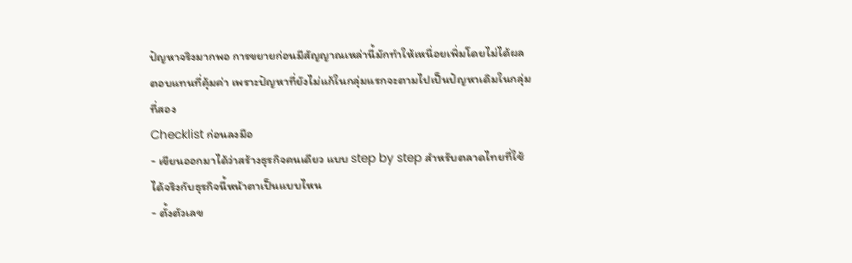ปัญหาจริงมากพอ การขยายก่อนมีสัญญาณเหล่านี้มักทำให้เหนื่อยเพิ่มโดยไม่ได้ผลตอบแทนที่คุ้มค่า เพราะปัญหาที่ยังไม่แก้ในกลุ่มแรกจะตามไปเป็นปัญหาเดิมในกลุ่มที่สอง
Checklist ก่อนลงมือ
- เขียนออกมาได้ว่าสร้างธุรกิจคนเดียว แบบ step by step สำหรับตลาดไทยที่ใช้ได้จริงกับธุรกิจนี้หน้าตาเป็นแบบไหน
- ตั้งตัวเลข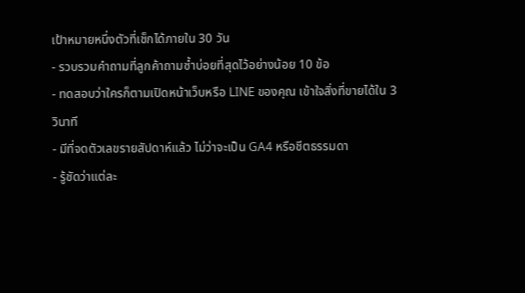เป้าหมายหนึ่งตัวที่เช็กได้ภายใน 30 วัน
- รวบรวมคำถามที่ลูกค้าถามซ้ำบ่อยที่สุดไว้อย่างน้อย 10 ข้อ
- ทดสอบว่าใครก็ตามเปิดหน้าเว็บหรือ LINE ของคุณ เข้าใจสิ่งที่ขายได้ใน 3 วินาที
- มีที่จดตัวเลขรายสัปดาห์แล้ว ไม่ว่าจะเป็น GA4 หรือชีตธรรมดา
- รู้ชัดว่าแต่ละ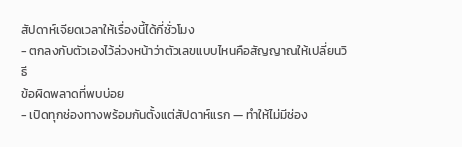สัปดาห์เจียดเวลาให้เรื่องนี้ได้กี่ชั่วโมง
- ตกลงกับตัวเองไว้ล่วงหน้าว่าตัวเลขแบบไหนคือสัญญาณให้เปลี่ยนวิธี
ข้อผิดพลาดที่พบบ่อย
- เปิดทุกช่องทางพร้อมกันตั้งแต่สัปดาห์แรก — ทำให้ไม่มีช่อง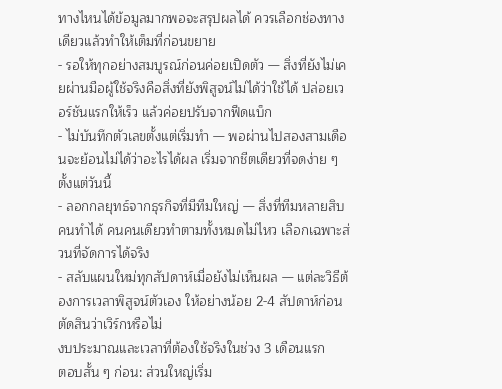ทางไหนได้ข้อมูลมากพอจะสรุปผลได้ ควรเลือกช่องทางเดียวแล้วทำให้เต็มที่ก่อนขยาย
- รอให้ทุกอย่างสมบูรณ์ก่อนค่อยเปิดตัว — สิ่งที่ยังไม่เคยผ่านมือผู้ใช้จริงคือสิ่งที่ยังพิสูจน์ไม่ได้ว่าใช้ได้ ปล่อยเวอร์ชันแรกให้เร็ว แล้วค่อยปรับจากฟีดแบ็ก
- ไม่บันทึกตัวเลขตั้งแต่เริ่มทำ — พอผ่านไปสองสามเดือนจะย้อนไม่ได้ว่าอะไรได้ผล เริ่มจากชีตเดียวที่จดง่าย ๆ ตั้งแต่วันนี้
- ลอกกลยุทธ์จากธุรกิจที่มีทีมใหญ่ — สิ่งที่ทีมหลายสิบคนทำได้ คนคนเดียวทำตามทั้งหมดไม่ไหว เลือกเฉพาะส่วนที่จัดการได้จริง
- สลับแผนใหม่ทุกสัปดาห์เมื่อยังไม่เห็นผล — แต่ละวิธีต้องการเวลาพิสูจน์ตัวเอง ให้อย่างน้อย 2-4 สัปดาห์ก่อนตัดสินว่าเวิร์กหรือไม่
งบประมาณและเวลาที่ต้องใช้จริงในช่วง 3 เดือนแรก
ตอบสั้น ๆ ก่อน: ส่วนใหญ่เริ่ม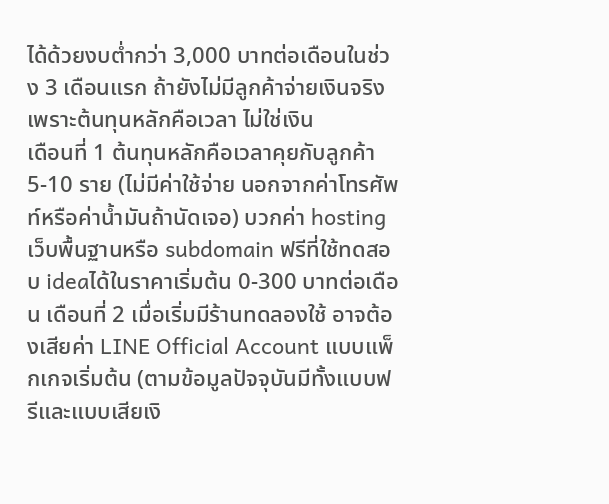ได้ด้วยงบต่ำกว่า 3,000 บาทต่อเดือนในช่วง 3 เดือนแรก ถ้ายังไม่มีลูกค้าจ่ายเงินจริง เพราะต้นทุนหลักคือเวลา ไม่ใช่เงิน
เดือนที่ 1 ต้นทุนหลักคือเวลาคุยกับลูกค้า 5-10 ราย (ไม่มีค่าใช้จ่าย นอกจากค่าโทรศัพท์หรือค่าน้ำมันถ้านัดเจอ) บวกค่า hosting เว็บพื้นฐานหรือ subdomain ฟรีที่ใช้ทดสอบ ideaได้ในราคาเริ่มต้น 0-300 บาทต่อเดือน เดือนที่ 2 เมื่อเริ่มมีร้านทดลองใช้ อาจต้องเสียค่า LINE Official Account แบบแพ็กเกจเริ่มต้น (ตามข้อมูลปัจจุบันมีทั้งแบบฟรีและแบบเสียเงิ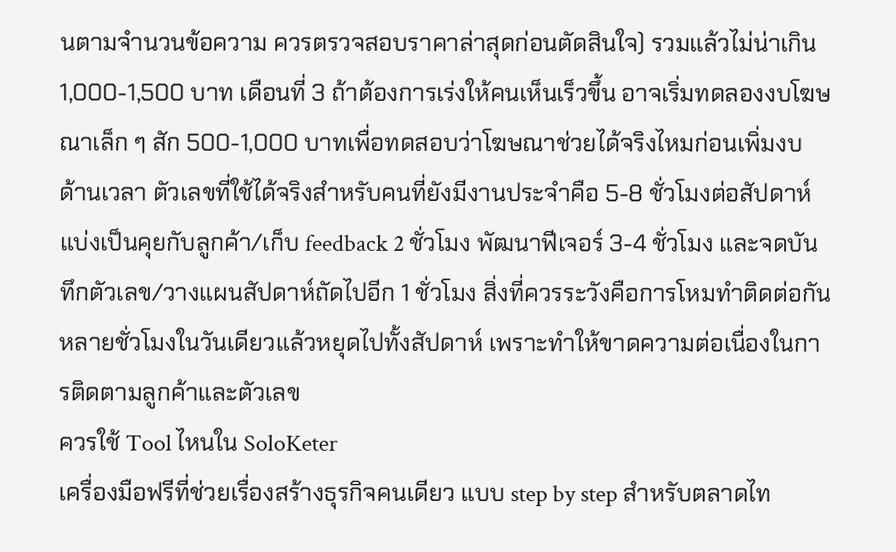นตามจำนวนข้อความ ควรตรวจสอบราคาล่าสุดก่อนตัดสินใจ) รวมแล้วไม่น่าเกิน 1,000-1,500 บาท เดือนที่ 3 ถ้าต้องการเร่งให้คนเห็นเร็วขึ้น อาจเริ่มทดลองงบโฆษณาเล็ก ๆ สัก 500-1,000 บาทเพื่อทดสอบว่าโฆษณาช่วยได้จริงไหมก่อนเพิ่มงบ
ด้านเวลา ตัวเลขที่ใช้ได้จริงสำหรับคนที่ยังมีงานประจำคือ 5-8 ชั่วโมงต่อสัปดาห์ แบ่งเป็นคุยกับลูกค้า/เก็บ feedback 2 ชั่วโมง พัฒนาฟีเจอร์ 3-4 ชั่วโมง และจดบันทึกตัวเลข/วางแผนสัปดาห์ถัดไปอีก 1 ชั่วโมง สิ่งที่ควรระวังคือการโหมทำติดต่อกันหลายชั่วโมงในวันเดียวแล้วหยุดไปทั้งสัปดาห์ เพราะทำให้ขาดความต่อเนื่องในการติดตามลูกค้าและตัวเลข
ควรใช้ Tool ไหนใน SoloKeter
เครื่องมือฟรีที่ช่วยเรื่องสร้างธุรกิจคนเดียว แบบ step by step สำหรับตลาดไท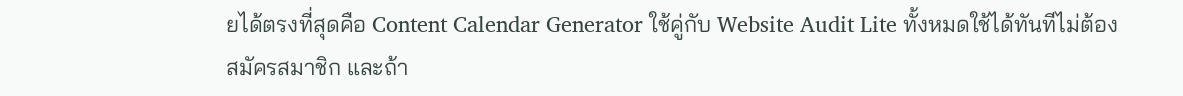ยได้ตรงที่สุดคือ Content Calendar Generator ใช้คู่กับ Website Audit Lite ทั้งหมดใช้ได้ทันทีไม่ต้องสมัครสมาชิก และถ้า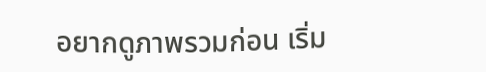อยากดูภาพรวมก่อน เริ่ม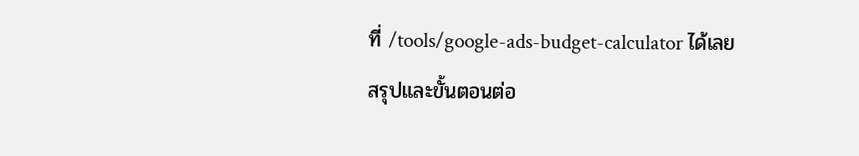ที่ /tools/google-ads-budget-calculator ได้เลย
สรุปและขั้นตอนต่อ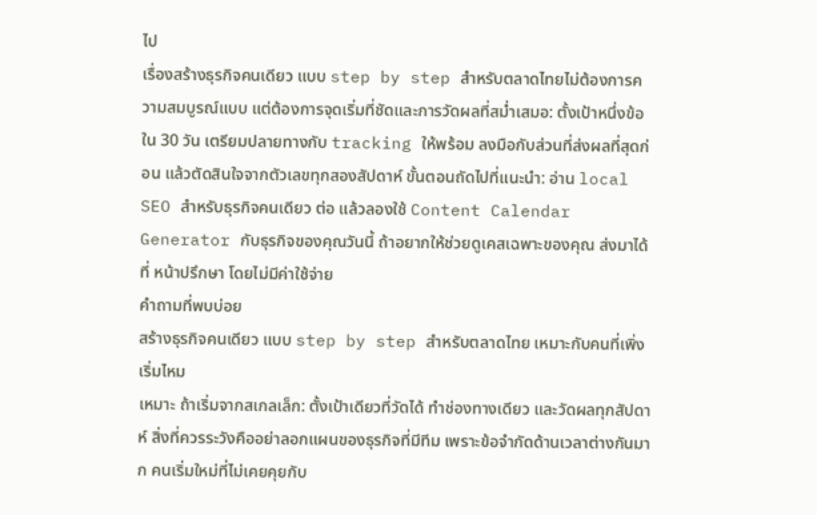ไป
เรื่องสร้างธุรกิจคนเดียว แบบ step by step สำหรับตลาดไทยไม่ต้องการความสมบูรณ์แบบ แต่ต้องการจุดเริ่มที่ชัดและการวัดผลที่สม่ำเสมอ: ตั้งเป้าหนึ่งข้อใน 30 วัน เตรียมปลายทางกับ tracking ให้พร้อม ลงมือกับส่วนที่ส่งผลที่สุดก่อน แล้วตัดสินใจจากตัวเลขทุกสองสัปดาห์ ขั้นตอนถัดไปที่แนะนำ: อ่าน local SEO สำหรับธุรกิจคนเดียว ต่อ แล้วลองใช้ Content Calendar Generator กับธุรกิจของคุณวันนี้ ถ้าอยากให้ช่วยดูเคสเฉพาะของคุณ ส่งมาได้ที่ หน้าปรึกษา โดยไม่มีค่าใช้จ่าย
คำถามที่พบบ่อย
สร้างธุรกิจคนเดียว แบบ step by step สำหรับตลาดไทย เหมาะกับคนที่เพิ่งเริ่มไหม
เหมาะ ถ้าเริ่มจากสเกลเล็ก: ตั้งเป้าเดียวที่วัดได้ ทำช่องทางเดียว และวัดผลทุกสัปดาห์ สิ่งที่ควรระวังคืออย่าลอกแผนของธุรกิจที่มีทีม เพราะข้อจำกัดด้านเวลาต่างกันมาก คนเริ่มใหม่ที่ไม่เคยคุยกับ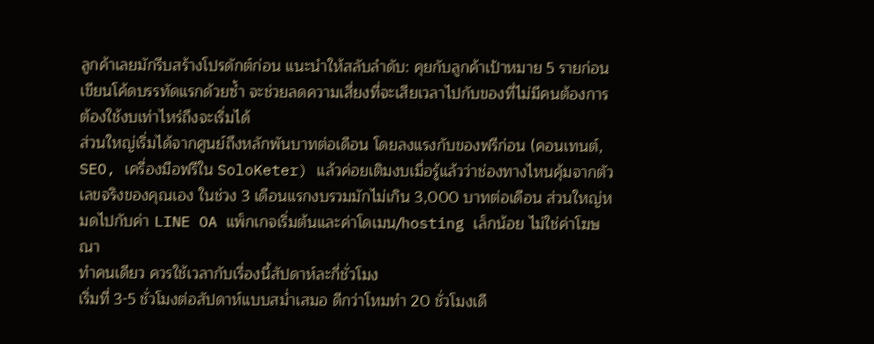ลูกค้าเลยมักรีบสร้างโปรดักต์ก่อน แนะนำให้สลับลำดับ: คุยกับลูกค้าเป้าหมาย 5 รายก่อนเขียนโค้ดบรรทัดแรกด้วยซ้ำ จะช่วยลดความเสี่ยงที่จะเสียเวลาไปกับของที่ไม่มีคนต้องการ
ต้องใช้งบเท่าไหร่ถึงจะเริ่มได้
ส่วนใหญ่เริ่มได้จากศูนย์ถึงหลักพันบาทต่อเดือน โดยลงแรงกับของฟรีก่อน (คอนเทนต์, SEO, เครื่องมือฟรีใน SoloKeter) แล้วค่อยเติมงบเมื่อรู้แล้วว่าช่องทางไหนคุ้มจากตัวเลขจริงของคุณเอง ในช่วง 3 เดือนแรกงบรวมมักไม่เกิน 3,000 บาทต่อเดือน ส่วนใหญ่หมดไปกับค่า LINE OA แพ็กเกจเริ่มต้นและค่าโดเมน/hosting เล็กน้อย ไม่ใช่ค่าโฆษณา
ทำคนเดียว ควรใช้เวลากับเรื่องนี้สัปดาห์ละกี่ชั่วโมง
เริ่มที่ 3-5 ชั่วโมงต่อสัปดาห์แบบสม่ำเสมอ ดีกว่าโหมทำ 20 ชั่วโมงเดื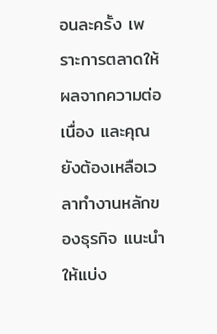อนละครั้ง เพราะการตลาดให้ผลจากความต่อเนื่อง และคุณยังต้องเหลือเวลาทำงานหลักของธุรกิจ แนะนำให้แบ่ง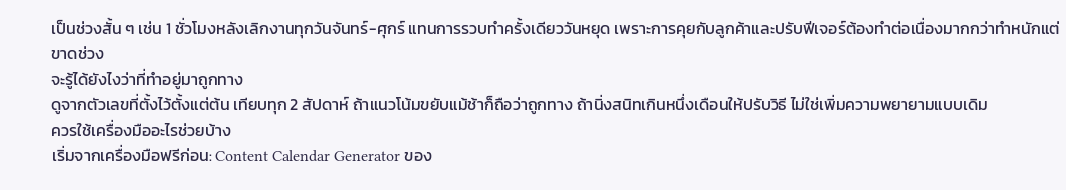เป็นช่วงสั้น ๆ เช่น 1 ชั่วโมงหลังเลิกงานทุกวันจันทร์-ศุกร์ แทนการรวบทำครั้งเดียววันหยุด เพราะการคุยกับลูกค้าและปรับฟีเจอร์ต้องทำต่อเนื่องมากกว่าทำหนักแต่ขาดช่วง
จะรู้ได้ยังไงว่าที่ทำอยู่มาถูกทาง
ดูจากตัวเลขที่ตั้งไว้ตั้งแต่ต้น เทียบทุก 2 สัปดาห์ ถ้าแนวโน้มขยับแม้ช้าก็ถือว่าถูกทาง ถ้านิ่งสนิทเกินหนึ่งเดือนให้ปรับวิธี ไม่ใช่เพิ่มความพยายามแบบเดิม
ควรใช้เครื่องมืออะไรช่วยบ้าง
เริ่มจากเครื่องมือฟรีก่อน: Content Calendar Generator ของ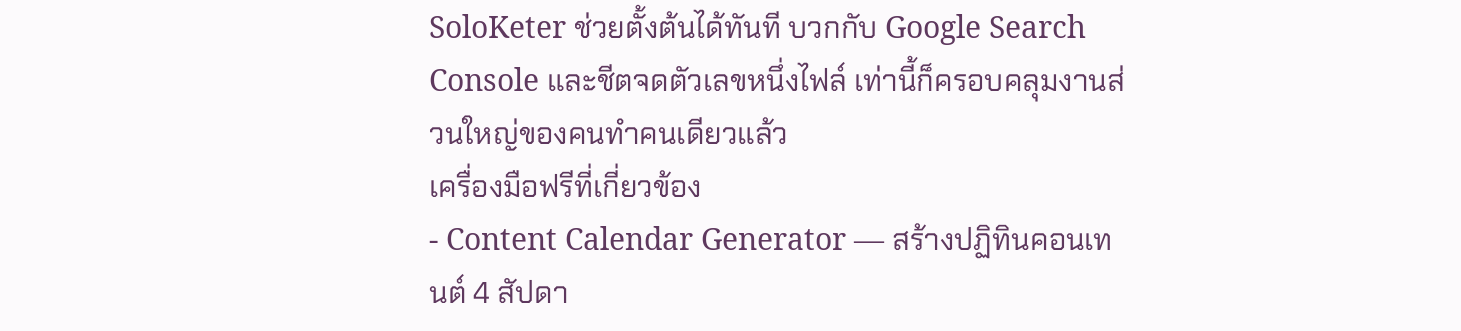SoloKeter ช่วยตั้งต้นได้ทันที บวกกับ Google Search Console และชีตจดตัวเลขหนึ่งไฟล์ เท่านี้ก็ครอบคลุมงานส่วนใหญ่ของคนทำคนเดียวแล้ว
เครื่องมือฟรีที่เกี่ยวข้อง
- Content Calendar Generator — สร้างปฏิทินคอนเทนต์ 4 สัปดา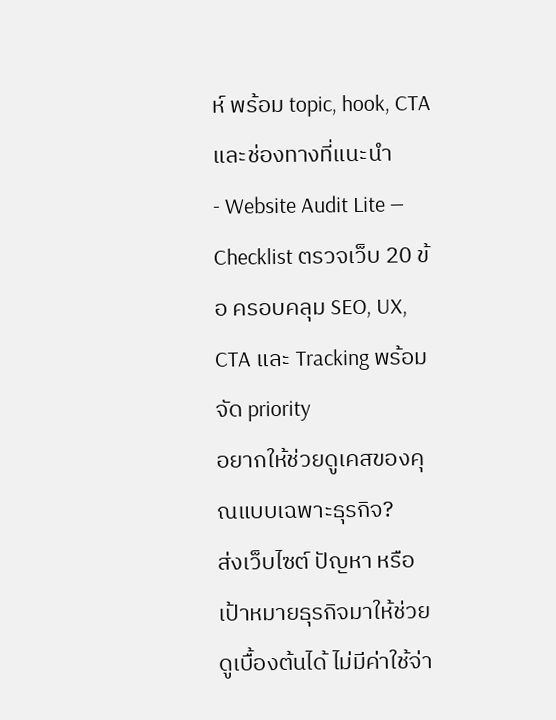ห์ พร้อม topic, hook, CTA และช่องทางที่แนะนำ
- Website Audit Lite — Checklist ตรวจเว็บ 20 ข้อ ครอบคลุม SEO, UX, CTA และ Tracking พร้อมจัด priority
อยากให้ช่วยดูเคสของคุณแบบเฉพาะธุรกิจ?
ส่งเว็บไซต์ ปัญหา หรือเป้าหมายธุรกิจมาให้ช่วยดูเบื้องต้นได้ ไม่มีค่าใช้จ่า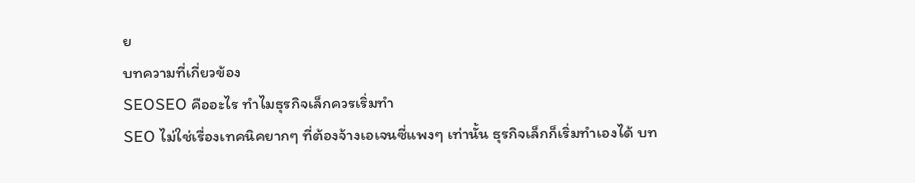ย
บทความที่เกี่ยวข้อง
SEOSEO คืออะไร ทำไมธุรกิจเล็กควรเริ่มทำ
SEO ไม่ใช่เรื่องเทคนิคยากๆ ที่ต้องจ้างเอเจนซี่แพงๆ เท่านั้น ธุรกิจเล็กก็เริ่มทำเองได้ บท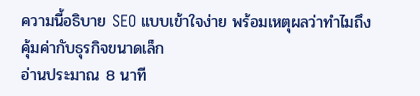ความนี้อธิบาย SEO แบบเข้าใจง่าย พร้อมเหตุผลว่าทำไมถึงคุ้มค่ากับธุรกิจขนาดเล็ก
อ่านประมาณ 8 นาที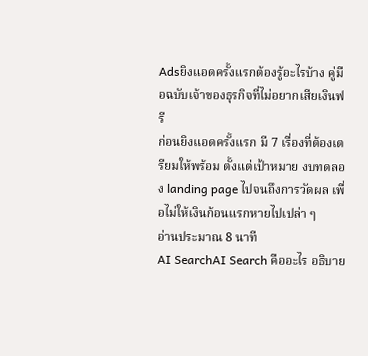Adsยิงแอดครั้งแรกต้องรู้อะไรบ้าง คู่มือฉบับเจ้าของธุรกิจที่ไม่อยากเสียเงินฟรี
ก่อนยิงแอดครั้งแรก มี 7 เรื่องที่ต้องเตรียมให้พร้อม ตั้งแต่เป้าหมาย งบทดลอง landing page ไปจนถึงการวัดผล เพื่อไม่ให้เงินก้อนแรกหายไปเปล่า ๆ
อ่านประมาณ 8 นาที
AI SearchAI Search คืออะไร อธิบาย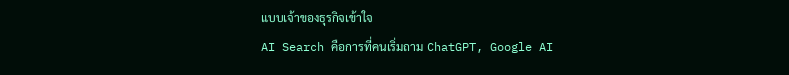แบบเจ้าของธุรกิจเข้าใจ
AI Search คือการที่คนเริ่มถาม ChatGPT, Google AI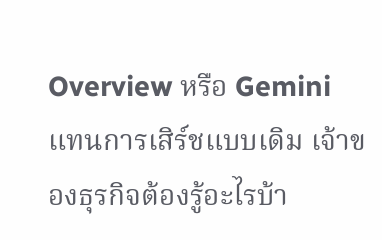Overview หรือ Gemini แทนการเสิร์ชแบบเดิม เจ้าของธุรกิจต้องรู้อะไรบ้า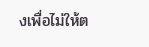งเพื่อไม่ให้ต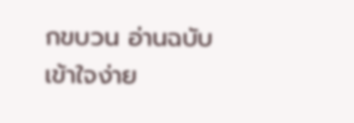กขบวน อ่านฉบับเข้าใจง่าย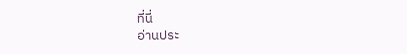ที่นี่
อ่านประ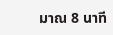มาณ 8 นาที